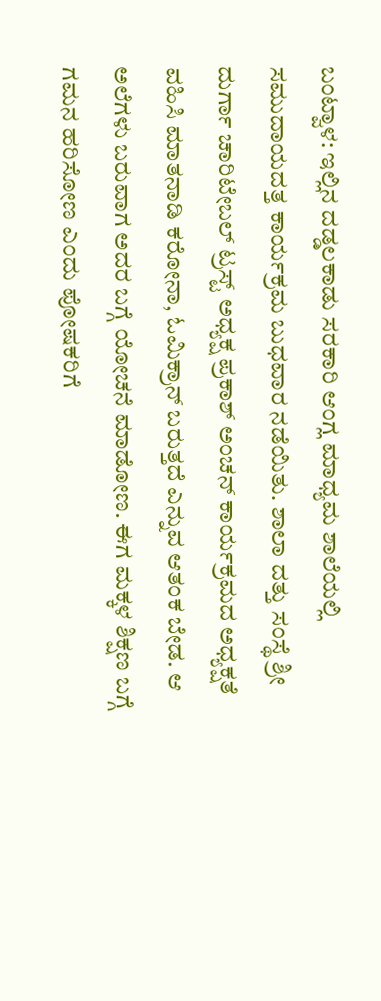ಬಂಟ್ವಾಳ: ಇಲ್ಲಿನ ದಡ್ಡಲಕಾಡು ಸರಕಾರಿ ಆಂಗ್ಲ ಮಾಧ್ಯಮ ಶಾಲೆಯಲ್ಲಿ ಸಮುದಾಯದತ್ತ ಕಾರ್ಯಕ್ರಮ ಬುಧವಾರ ನಡೆಯಿತು. ಶಾಲಾ ದತ್ತು ಸಂಸ್ಥೆ ಶ್ರೀ ದುರ್ಗಾ ಚಾರಿಟೇಬಲ್ ಟ್ರಸ್ಟ್ ಅಧ್ಯಕ್ಷ ಪ್ರಕಾಶ್ ಅಂಚನ್ ಕಾರ್ಯಕ್ರಮದ ಅಧ್ಯಕ್ಷತೆ ವಹಿಸಿ ಮಾತನಾಡಿ ಕರೋನಾ, ಓಮಿಕ್ರಾನ್ ಬರುತ್ತದೆ ಎನ್ನುವ ಆತಂಕ ಬೇಡ. ಆ ಅಲೆಗಳು ಬರುವಾಗ ಅದರ ಬಗ್ಗೆ ಯೋಚನೆ ಮಾಡೋಣ. ಈಗ ಮಕ್ಕಳ ಶಿಕ್ಷಣ ಬಗ್ಗೆ ಗಮನ ಹರಿಸೋಣ ಎಂದು ಪೋಷಕರಿಗೆ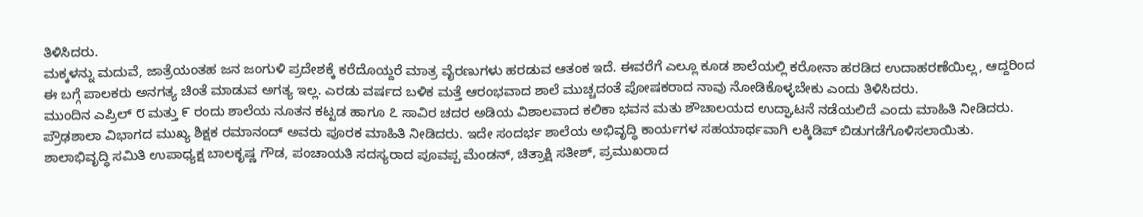ತಿಳಿಸಿದರು.
ಮಕ್ಕಳನ್ನು ಮದುವೆ, ಜಾತ್ರೆಯಂತಹ ಜನ ಜಂಗುಳಿ ಪ್ರದೇಶಕ್ಕೆ ಕರೆದೊಯ್ದರೆ ಮಾತ್ರ ವೈರಣುಗಳು ಹರಡುವ ಆತಂಕ ಇದೆ. ಈವರೆಗೆ ಎಲ್ಲೂ ಕೂಡ ಶಾಲೆಯಲ್ಲಿ ಕರೋನಾ ಹರಡಿದ ಉದಾಹರಣೆಯಿಲ್ಲ, ಆದ್ದರಿಂದ ಈ ಬಗ್ಗೆ ಪಾಲಕರು ಅನಗತ್ಯ ಚಿಂತೆ ಮಾಡುವ ಅಗತ್ಯ ಇಲ್ಲ. ಎರಡು ವರ್ಷದ ಬಳಿಕ ಮತ್ತೆ ಆರಂಭವಾದ ಶಾಲೆ ಮುಚ್ಚದಂತೆ ಪೋಷಕರಾದ ನಾವು ನೋಡಿಕೊಳ್ಳಬೇಕು ಎಂದು ತಿಳಿಸಿದರು.
ಮುಂದಿನ ಎಪ್ರಿಲ್ ೮ ಮತ್ತು ೯ ರಂದು ಶಾಲೆಯ ನೂತನ ಕಟ್ಟಡ ಹಾಗೂ ೭ ಸಾವಿರ ಚದರ ಅಡಿಯ ವಿಶಾಲವಾದ ಕಲಿಕಾ ಭವನ ಮತು ಶೌಚಾಲಯದ ಉದ್ಘಾಟನೆ ನಡೆಯಲಿದೆ ಎಂದು ಮಾಹಿತಿ ನೀಡಿದರು. ಪ್ರೌಢಶಾಲಾ ವಿಭಾಗದ ಮುಖ್ಯ ಶಿಕ್ಷಕ ರಮಾನಂದ್ ಅವರು ಪೂರಕ ಮಾಹಿತಿ ನೀಡಿದರು. ಇದೇ ಸಂದರ್ಭ ಶಾಲೆಯ ಅಭಿವೃದ್ಧಿ ಕಾರ್ಯಗಳ ಸಹಯಾರ್ಥವಾಗಿ ಲಕ್ಕಿಡಿಪ್ ಬಿಡುಗಡೆಗೊಳಿಸಲಾಯಿತು.
ಶಾಲಾಭಿವೃದ್ಧಿ ಸಮಿತಿ ಉಪಾಧ್ಯಕ್ಷ ಬಾಲಕೃಷ್ಣ ಗೌಡ, ಪಂಚಾಯತಿ ಸದಸ್ಯರಾದ ಪೂವಪ್ಪ ಮೆಂಡನ್, ಚಿತ್ರಾಕ್ಷಿ ಸತೀಶ್, ಪ್ರಮುಖರಾದ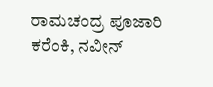ರಾಮಚಂದ್ರ ಪೂಜಾರಿ ಕರೆಂಕಿ, ನವೀನ್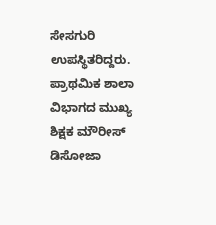ಸೇಸಗುರಿ ಉಪಸ್ಥಿತರಿದ್ದರು. ಪ್ರಾಥಮಿಕ ಶಾಲಾ ವಿಭಾಗದ ಮುಖ್ಯ ಶಿಕ್ಷಕ ಮೌರೀಸ್ ಡಿಸೋಜಾ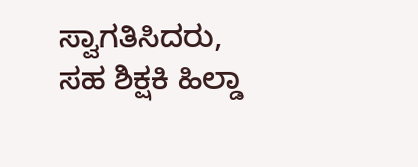ಸ್ವಾಗತಿಸಿದರು, ಸಹ ಶಿಕ್ಷಕಿ ಹಿಲ್ಡಾ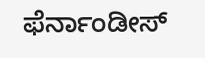ಫೆರ್ನಾಂಡೀಸ್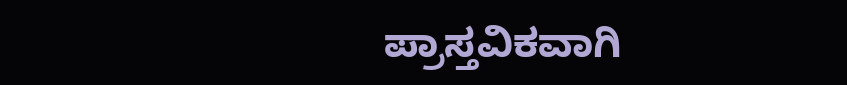ಪ್ರಾಸ್ತವಿಕವಾಗಿ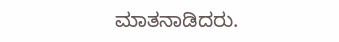ಮಾತನಾಡಿದರು.